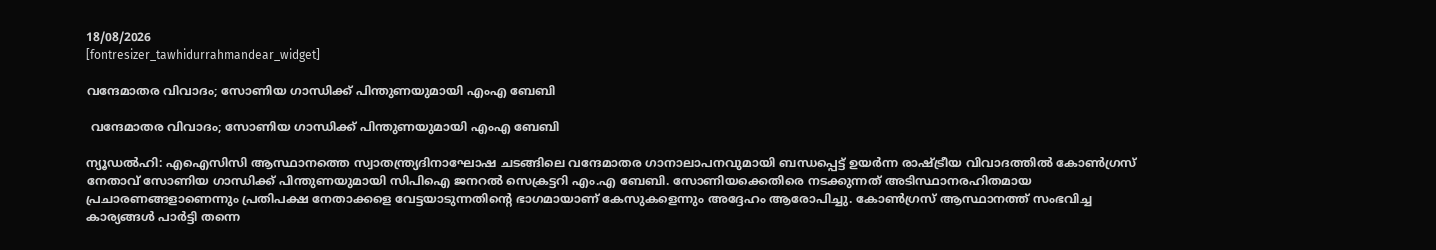18/08/2026
[fontresizer_tawhidurrahmandear_widget]

വന്ദേമാതര വിവാദം; സോണിയ ഗാന്ധിക്ക് പിന്തുണയുമായി എംഎ ബേബി

 വന്ദേമാതര വിവാദം; സോണിയ ഗാന്ധിക്ക് പിന്തുണയുമായി എംഎ ബേബി

ന്യൂഡൽഹി: എഐസിസി ആസ്ഥാനത്തെ സ്വാതന്ത്ര്യദിനാഘോഷ ചടങ്ങിലെ വന്ദേമാതര ഗാനാലാപനവുമായി ബന്ധപ്പെട്ട് ഉയർന്ന രാഷ്ട്രീയ വിവാദത്തിൽ കോൺഗ്രസ് നേതാവ് സോണിയ ഗാന്ധിക്ക് പിന്തുണയുമായി സിപിഐ ജനറൽ സെക്രട്ടറി എം.എ ബേബി. സോണിയക്കെതിരെ നടക്കുന്നത് അടിസ്ഥാനരഹിതമായ പ്രചാരണങ്ങളാണെന്നും പ്രതിപക്ഷ നേതാക്കളെ വേട്ടയാടുന്നതിന്റെ ഭാഗമായാണ് കേസുകളെന്നും അദ്ദേഹം ആരോപിച്ചു. കോൺഗ്രസ് ആസ്ഥാനത്ത് സംഭവിച്ച കാര്യങ്ങൾ പാർട്ടി തന്നെ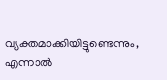വ്യക്തമാക്കിയിട്ടുണ്ടെന്നും, എന്നാൽ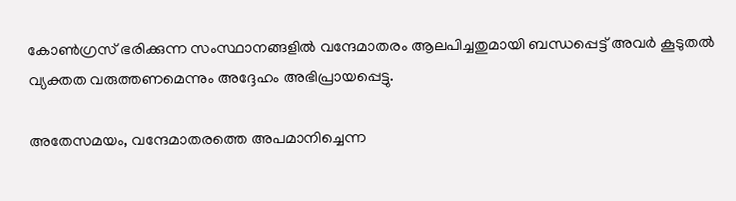കോൺഗ്രസ് ഭരിക്കുന്ന സംസ്ഥാനങ്ങളിൽ വന്ദേമാതരം ആലപിച്ചതുമായി ബന്ധപ്പെട്ട് അവർ കൂടുതൽ വ്യക്തത വരുത്തണമെന്നും അദ്ദേഹം അഭിപ്രായപ്പെട്ടു.

അതേസമയം, വന്ദേമാതരത്തെ അപമാനിച്ചെന്ന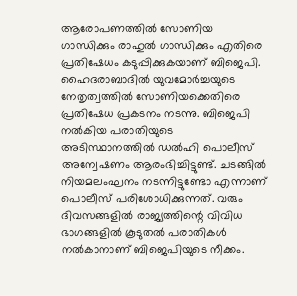ആരോപണത്തിൽ സോണിയ ഗാന്ധിക്കും രാഹുൽ ഗാന്ധിക്കും എതിരെ പ്രതിഷേധം കടുപ്പിക്കുകയാണ് ബിജെപി. ഹൈദരാബാദിൽ യുവമോർച്ചയുടെ നേതൃത്വത്തിൽ സോണിയക്കെതിരെ പ്രതിഷേധ പ്രകടനം നടന്നു. ബിജെപി നൽകിയ പരാതിയുടെ അടിസ്ഥാനത്തിൽ ഡൽഹി പൊലീസ് അന്വേഷണം ആരംഭിച്ചിട്ടുണ്ട്. ചടങ്ങിൽ നിയമലംഘനം നടന്നിട്ടുണ്ടോ എന്നാണ് പൊലീസ് പരിശോധിക്കുന്നത്. വരും ദിവസങ്ങളിൽ രാജ്യത്തിന്റെ വിവിധ ഭാഗങ്ങളിൽ കൂടുതൽ പരാതികൾ നൽകാനാണ് ബിജെപിയുടെ നീക്കം.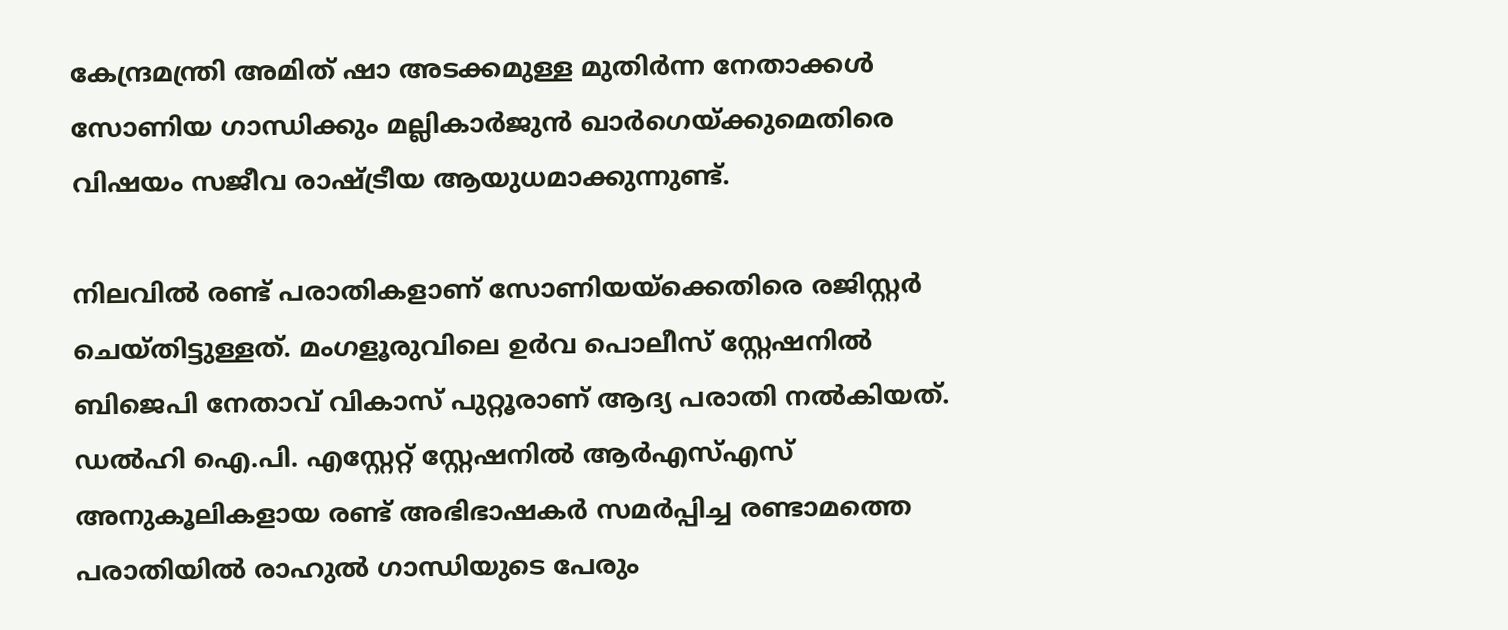കേന്ദ്രമന്ത്രി അമിത് ഷാ അടക്കമുള്ള മുതിർന്ന നേതാക്കൾ സോണിയ ഗാന്ധിക്കും മല്ലികാർജുൻ ഖാർഗെയ്ക്കുമെതിരെ വിഷയം സജീവ രാഷ്ട്രീയ ആയുധമാക്കുന്നുണ്ട്.

നിലവിൽ രണ്ട് പരാതികളാണ് സോണിയയ്ക്കെതിരെ രജിസ്റ്റർ ചെയ്തിട്ടുള്ളത്. മംഗളൂരുവിലെ ഉർവ പൊലീസ് സ്റ്റേഷനിൽ ബിജെപി നേതാവ് വികാസ് പുറ്റൂരാണ് ആദ്യ പരാതി നൽകിയത്. ഡൽഹി ഐ.പി. എസ്റ്റേറ്റ് സ്റ്റേഷനിൽ ആർഎസ്എസ് അനുകൂലികളായ രണ്ട് അഭിഭാഷകർ സമർപ്പിച്ച രണ്ടാമത്തെ പരാതിയിൽ രാഹുൽ ഗാന്ധിയുടെ പേരും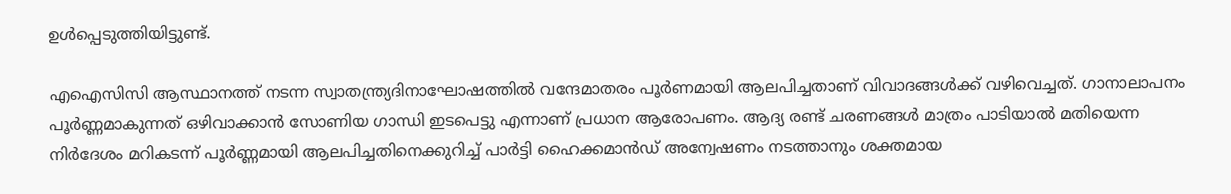ഉൾപ്പെടുത്തിയിട്ടുണ്ട്.

എഐസിസി ആസ്ഥാനത്ത് നടന്ന സ്വാതന്ത്ര്യദിനാഘോഷത്തിൽ വന്ദേമാതരം പൂർണമായി ആലപിച്ചതാണ് വിവാദങ്ങൾക്ക് വഴിവെച്ചത്. ഗാനാലാപനം പൂർണ്ണമാകുന്നത് ഒഴിവാക്കാൻ സോണിയ ഗാന്ധി ഇടപെട്ടു എന്നാണ് പ്രധാന ആരോപണം. ആദ്യ രണ്ട് ചരണങ്ങൾ മാത്രം പാടിയാൽ മതിയെന്ന നിർദേശം മറികടന്ന് പൂർണ്ണമായി ആലപിച്ചതിനെക്കുറിച്ച് പാർട്ടി ഹൈക്കമാൻഡ് അന്വേഷണം നടത്താനും ശക്തമായ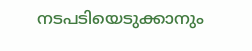നടപടിയെടുക്കാനും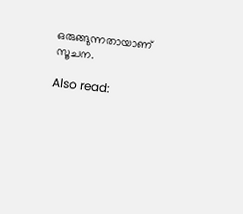ഒരുങ്ങുന്നതായാണ് സൂചന.

Also read: